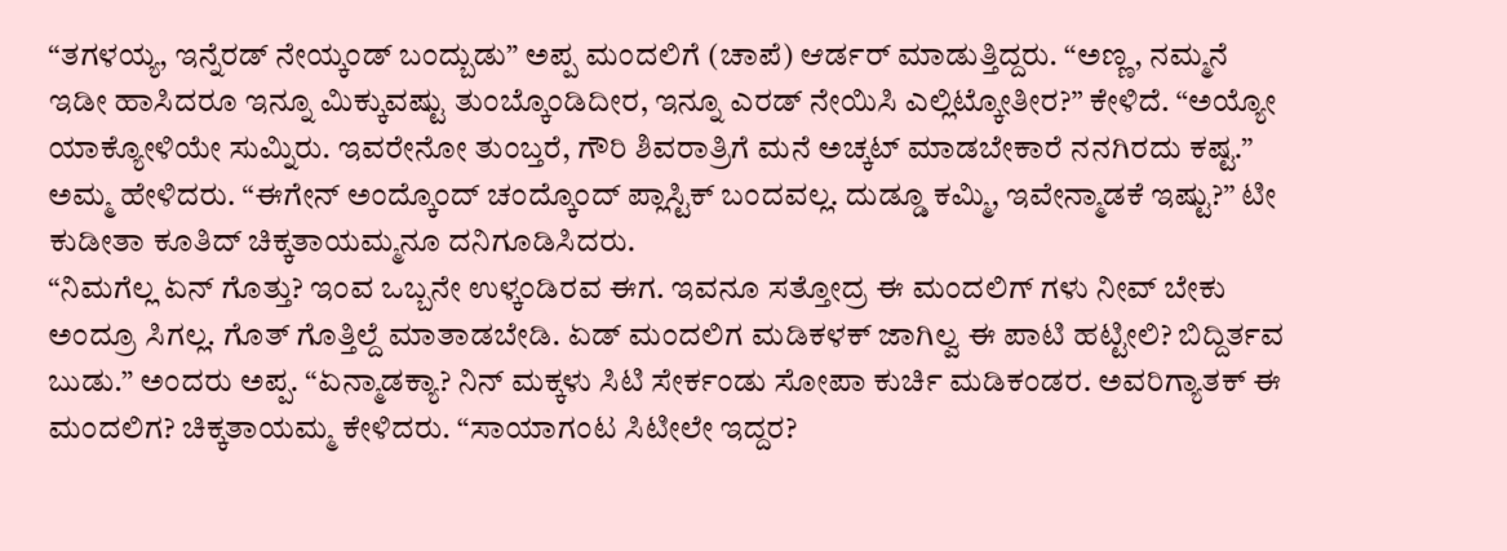“ತಗಳಯ್ಯ, ಇನ್ನೆರಡ್ ನೇಯ್ಕಂಡ್ ಬಂದ್ಬುಡು” ಅಪ್ಪ ಮಂದಲಿಗೆ (ಚಾಪೆ) ಆರ್ಡರ್ ಮಾಡುತ್ತಿದ್ದರು. “ಅಣ್ಣ, ನಮ್ಮನೆ ಇಡೀ ಹಾಸಿದರೂ ಇನ್ನೂ ಮಿಕ್ಕುವಷ್ಟು ತುಂಬ್ಕೊಂಡಿದೀರ, ಇನ್ನೂ ಎರಡ್ ನೇಯಿಸಿ ಎಲ್ಲಿಟ್ಕೋತೀರ?” ಕೇಳಿದೆ. “ಅಯ್ಯೋ ಯಾಕ್ಯೋಳಿಯೇ ಸುಮ್ನಿರು. ಇವರೇನೋ ತುಂಬ್ತರೆ, ಗೌರಿ ಶಿವರಾತ್ರಿಗೆ ಮನೆ ಅಚ್ಕಟ್ ಮಾಡಬೇಕಾರೆ ನನಗಿರದು ಕಷ್ಟ.” ಅಮ್ಮ ಹೇಳಿದರು. “ಈಗೇನ್ ಅಂದ್ಕೊಂದ್ ಚಂದ್ಕೊಂದ್ ಪ್ಲಾಸ್ಟಿಕ್ ಬಂದವಲ್ಲ. ದುಡ್ಡೂ ಕಮ್ಮಿ, ಇವೇನ್ಮಾಡಕೆ ಇಷ್ಟು?” ಟೀ ಕುಡೀತಾ ಕೂತಿದ್ ಚಿಕ್ಕತಾಯಮ್ಮನೂ ದನಿಗೂಡಿಸಿದರು.
“ನಿಮಗೆಲ್ಲ ಏನ್ ಗೊತ್ತು? ಇಂವ ಒಬ್ಬನೇ ಉಳ್ಕಂಡಿರವ ಈಗ. ಇವನೂ ಸತ್ತೋದ್ರ ಈ ಮಂದಲಿಗ್ ಗಳು ನೀವ್ ಬೇಕು ಅಂದ್ರೂ ಸಿಗಲ್ಲ. ಗೊತ್ ಗೊತ್ತಿಲ್ದೆ ಮಾತಾಡಬೇಡಿ. ಏಡ್ ಮಂದಲಿಗ ಮಡಿಕಳಕ್ ಜಾಗಿಲ್ವ ಈ ಪಾಟಿ ಹಟ್ಟೀಲಿ? ಬಿದ್ದಿರ್ತವ ಬುಡು.” ಅಂದರು ಅಪ್ಪ. “ಏನ್ಮಾಡಕ್ಯಾ? ನಿನ್ ಮಕ್ಕಳು ಸಿಟಿ ಸೇರ್ಕಂಡು ಸೋಪಾ ಕುರ್ಚಿ ಮಡಿಕಂಡರ. ಅವರಿಗ್ಯಾತಕ್ ಈ ಮಂದಲಿಗ? ಚಿಕ್ಕತಾಯಮ್ಮ ಕೇಳಿದರು. “ಸಾಯಾಗಂಟ ಸಿಟೀಲೇ ಇದ್ದರ?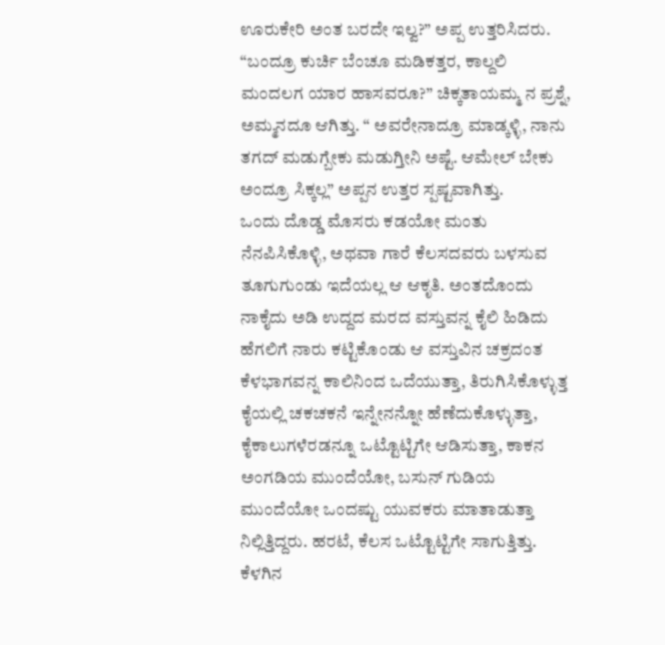ಊರುಕೇರಿ ಅಂತ ಬರದೇ ಇಲ್ವ?” ಅಪ್ಪ ಉತ್ತರಿಸಿದರು. “ಬಂದ್ರೂ ಕುರ್ಚಿ ಬೆಂಚೂ ಮಡಿಕತ್ತರ, ಕಾಲ್ದಲಿ ಮಂದಲಗ ಯಾರ ಹಾಸವರೂ?” ಚಿಕ್ಕತಾಯಮ್ಮ ನ ಪ್ರಶ್ನೆ, ಅಮ್ಮನದೂ ಆಗಿತ್ತು. “ ಅವರೇನಾದ್ರೂ ಮಾಡ್ಕಳ್ಳಿ, ನಾನು ತಗದ್ ಮಡುಗ್ಬೇಕು ಮಡುಗ್ತೀನಿ ಅಷ್ಟೆ. ಆಮೇಲ್ ಬೇಕು ಅಂದ್ರೂ ಸಿಕ್ಕಲ್ಲ” ಅಪ್ಪನ ಉತ್ತರ ಸ್ಪಷ್ಟವಾಗಿತ್ತು.
ಒಂದು ದೊಡ್ಡ ಮೊಸರು ಕಡಯೋ ಮಂತು ನೆನಪಿಸಿಕೊಳ್ಳಿ, ಅಥವಾ ಗಾರೆ ಕೆಲಸದವರು ಬಳಸುವ ತೂಗುಗುಂಡು ಇದೆಯಲ್ಲ ಆ ಆಕೃತಿ. ಅಂತದೊಂದು ನಾಕೈದು ಅಡಿ ಉದ್ದದ ಮರದ ವಸ್ತುವನ್ನ ಕೈಲಿ ಹಿಡಿದು ಹೆಗಲಿಗೆ ನಾರು ಕಟ್ಟಿಕೊಂಡು ಆ ವಸ್ತುವಿನ ಚಕ್ರದಂತ ಕೆಳಭಾಗವನ್ನ ಕಾಲಿನಿಂದ ಒದೆಯುತ್ತಾ, ತಿರುಗಿಸಿಕೊಳ್ಳುತ್ತ ಕೈಯಲ್ಲಿ ಚಕಚಕನೆ ಇನ್ನೇನನ್ನೋ ಹೆಣೆದುಕೊಳ್ಳುತ್ತಾ, ಕೈಕಾಲುಗಳೆರಡನ್ನೂ ಒಟ್ಟೊಟ್ಟಿಗೇ ಆಡಿಸುತ್ತಾ, ಕಾಕನ ಅಂಗಡಿಯ ಮುಂದೆಯೋ, ಬಸುನ್ ಗುಡಿಯ ಮುಂದೆಯೋ ಒಂದಷ್ಟು ಯುವಕರು ಮಾತಾಡುತ್ತಾ ನಿಲ್ಲಿತ್ತಿದ್ದರು. ಹರಟೆ, ಕೆಲಸ ಒಟ್ಟೊಟ್ಟಿಗೇ ಸಾಗುತ್ತಿತ್ತು. ಕೆಳಗಿನ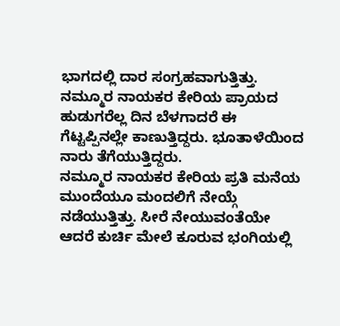ಭಾಗದಲ್ಲಿ ದಾರ ಸಂಗ್ರಹವಾಗುತ್ತಿತ್ತು. ನಮ್ಮೂರ ನಾಯಕರ ಕೇರಿಯ ಪ್ರಾಯದ ಹುಡುಗರೆಲ್ಲ ದಿನ ಬೆಳಗಾದರೆ ಈ ಗೆಟ್ಟಪ್ಪಿನಲ್ಲೇ ಕಾಣುತ್ತಿದ್ದರು. ಭೂತಾಳೆಯಿಂದ ನಾರು ತೆಗೆಯುತ್ತಿದ್ದರು.
ನಮ್ಮೂರ ನಾಯಕರ ಕೇರಿಯ ಪ್ರತಿ ಮನೆಯ ಮುಂದೆಯೂ ಮಂದಲಿಗೆ ನೇಯ್ಗೆ ನಡೆಯುತ್ತಿತ್ತು. ಸೀರೆ ನೇಯುವಂತೆಯೇ ಆದರೆ ಕುರ್ಚಿ ಮೇಲೆ ಕೂರುವ ಭಂಗಿಯಲ್ಲಿ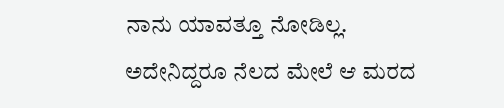ನಾನು ಯಾವತ್ತೂ ನೋಡಿಲ್ಲ. ಅದೇನಿದ್ದರೂ ನೆಲದ ಮೇಲೆ ಆ ಮರದ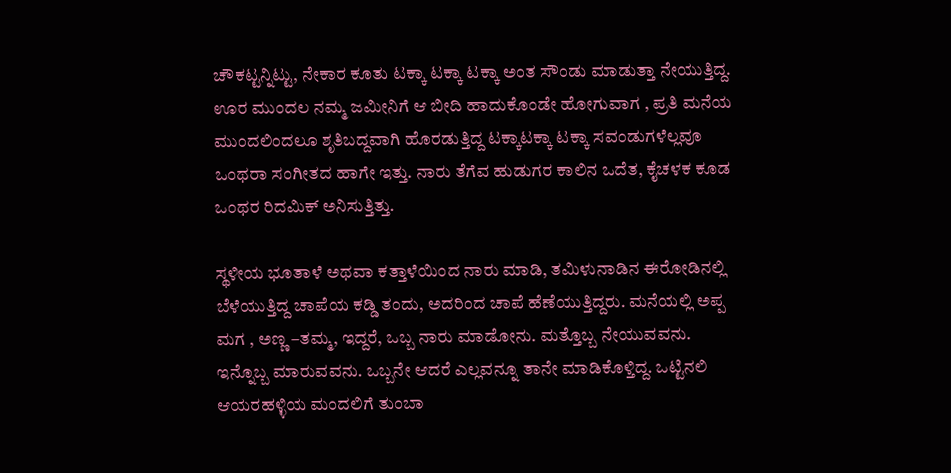ಚೌಕಟ್ಟನ್ನಿಟ್ಟು, ನೇಕಾರ ಕೂತು ಟಕ್ಕಾ ಟಕ್ಕಾ ಟಕ್ಕಾ ಅಂತ ಸೌಂಡು ಮಾಡುತ್ತಾ ನೇಯುತ್ತಿದ್ದ. ಊರ ಮುಂದಲ ನಮ್ಮ ಜಮೀನಿಗೆ ಆ ಬೀದಿ ಹಾದುಕೊಂಡೇ ಹೋಗುವಾಗ , ಪ್ರತಿ ಮನೆಯ ಮುಂದಲಿಂದಲೂ ಶೃತಿಬದ್ದವಾಗಿ ಹೊರಡುತ್ತಿದ್ದ ಟಕ್ಕಾಟಕ್ಕಾ ಟಕ್ಕಾ ಸವಂಡುಗಳೆಲ್ಲವೂ ಒಂಥರಾ ಸಂಗೀತದ ಹಾಗೇ ಇತ್ತು. ನಾರು ತೆಗೆವ ಹುಡುಗರ ಕಾಲಿನ ಒದೆತ, ಕೈಚಳಕ ಕೂಡ ಒಂಥರ ರಿದಮಿಕ್ ಅನಿಸುತ್ತಿತ್ತು.

ಸ್ಥಳೀಯ ಭೂತಾಳೆ ಅಥವಾ ಕತ್ತಾಳೆಯಿಂದ ನಾರು ಮಾಡಿ, ತಮಿಳುನಾಡಿನ ಈರೋಡಿನಲ್ಲಿ ಬೆಳೆಯುತ್ತಿದ್ದ ಚಾಪೆಯ ಕಡ್ಡಿ ತಂದು, ಅದರಿಂದ ಚಾಪೆ ಹೆಣೆಯುತ್ತಿದ್ದರು. ಮನೆಯಲ್ಲಿ ಅಪ್ಪ ಮಗ , ಅಣ್ಣ –ತಮ್ಮ, ಇದ್ದರೆ, ಒಬ್ಬ ನಾರು ಮಾಡೋನು. ಮತ್ತೊಬ್ಬ ನೇಯುವವನು. ಇನ್ನೊಬ್ಬ ಮಾರುವವನು. ಒಬ್ಬನೇ ಆದರೆ ಎಲ್ಲವನ್ನೂ ತಾನೇ ಮಾಡಿಕೊಳ್ತಿದ್ದ. ಒಟ್ಟಿನಲಿ ಆಯರಹಳ್ಳಿಯ ಮಂದಲಿಗೆ ತುಂಬಾ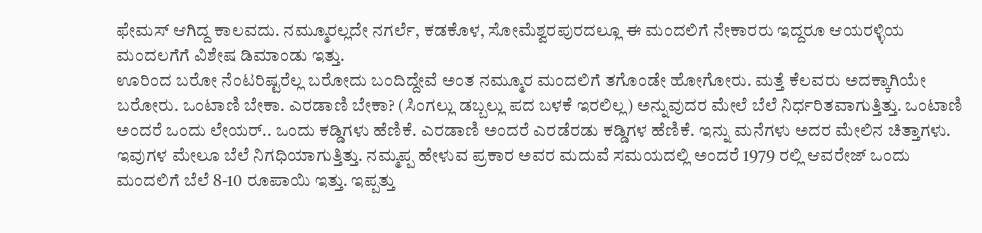ಫೇಮಸ್ ಆಗಿದ್ದ ಕಾಲವದು. ನಮ್ಮೂರಲ್ಲದೇ ನಗರ್ಲೆ, ಕಡಕೊಳ, ಸೋಮೆಶ್ವರಪುರದಲ್ಲೂ ಈ ಮಂದಲಿಗೆ ನೇಕಾರರು ಇದ್ದರೂ ಆಯರಳ್ಳಿಯ ಮಂದಲಗೆಗೆ ವಿಶೇಷ ಡಿಮಾಂಡು ಇತ್ತು.
ಊರಿಂದ ಬರೋ ನೆಂಟರಿಷ್ಟರೆಲ್ಲ ಬರೋದು ಬಂದಿದ್ದೇವೆ ಅಂತ ನಮ್ಮೂರ ಮಂದಲಿಗೆ ತಗೊಂಡೇ ಹೋಗೋರು. ಮತ್ತೆ ಕೆಲವರು ಅದಕ್ಕಾಗಿಯೇ ಬರೋರು. ಒಂಟಾಣಿ ಬೇಕಾ. ಎರಡಾಣಿ ಬೇಕಾ? (ಸಿಂಗಲ್ಲು ಡಬ್ಬಲ್ಲು ಪದ ಬಳಕೆ ಇರಲಿಲ್ಲ) ಅನ್ನುವುದರ ಮೇಲೆ ಬೆಲೆ ನಿರ್ಧರಿತವಾಗುತ್ತಿತ್ತು. ಒಂಟಾಣಿ ಅಂದರೆ ಒಂದು ಲೇಯರ್.. ಒಂದು ಕಡ್ಡಿಗಳು ಹೆಣಿಕೆ. ಎರಡಾಣಿ ಅಂದರೆ ಎರಡೆರಡು ಕಡ್ಡಿಗಳ ಹೆಣಿಕೆ. ಇನ್ನು ಮನೆಗಳು ಅದರ ಮೇಲಿನ ಚಿತ್ತಾಗಳು. ಇವುಗಳ ಮೇಲೂ ಬೆಲೆ ನಿಗಧಿಯಾಗುತ್ತಿತ್ತು. ನಮ್ಮಪ್ಪ ಹೇಳುವ ಪ್ರಕಾರ ಅವರ ಮದುವೆ ಸಮಯದಲ್ಲಿ ಅಂದರೆ 1979 ರಲ್ಲಿ ಆವರೇಜ್ ಒಂದು ಮಂದಲಿಗೆ ಬೆಲೆ 8-10 ರೂಪಾಯಿ ಇತ್ತು. ಇಪ್ಪತ್ತು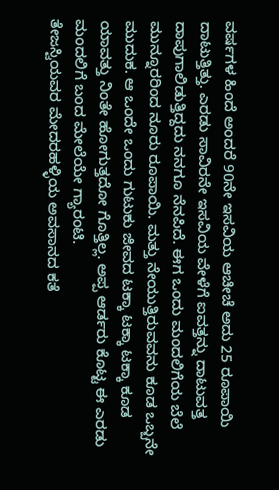ವರ್ಷಗಳ ಹಿಂದೆ ಅಂದರೆ 90ನೇ ಇಸವಿಯ ಆಚೀಚೆ ಅದು 25 ರೂಪಾಯಿ ದಾಟುತ್ತಿತ್ತು. ಎರಡು ಸಾವಿರನೇ ಇಸವಿಯ ವೇಳೆಗೆ ಐವತ್ತನ್ನು ದಾಟುವತ್ತ ದಾಪುಗಾಲಿಡುತ್ತಿದ್ದದು ನನಗೂ ನೆನಪಿದೆ. ಈಗ ಒಂದು ಮಂದಲಿಗೆಯ ಬೆಲೆ ಮುನ್ನೂರರಿಂದ ನೂರು ರೂಪಾಯಿ. ಮತ್ತು ನೇಯುತ್ತಿರುವವನು ಕೂಡ ಒಬ್ಬನೇ ಮುದುಕ. ಆ ಒಂದೇ ಒಂದು ಗುಟುಕು ಜೀವದ ಟಕ್ಕಾ ಟಕ್ಕಾ ಟಕ್ಕಾ ಕೂಡ ಯಾವತ್ತು ನಿಂತೇ ಹೋಗುತ್ತದೋ ಗೊತ್ತಿಲ್ಲ. ಅಪ್ಪ ಆರ್ಡರು ಕೊಟ್ಟ ಈ ಎರಡು ಮಂದಲಿಗೆ ಬಂದ ಮೇಲೆಯೇ ಗ್ಯಾರಂಟಿ.
ತೇಜಸ್ವಿಯವರ ಮೇದರಹಳ್ಳಿಯ ಅವಸಾನದ ಕತೆ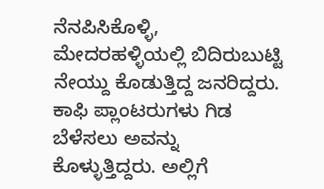ನೆನಪಿಸಿಕೊಳ್ಳಿ, ಮೇದರಹಳ್ಳಿಯಲ್ಲಿ ಬಿದಿರುಬುಟ್ಟಿ ನೇಯ್ದು ಕೊಡುತ್ತಿದ್ದ ಜನರಿದ್ದರು. ಕಾಫಿ ಪ್ಲಾಂಟರುಗಳು ಗಿಡ ಬೆಳೆಸಲು ಅವನ್ನು ಕೊಳ್ಳುತ್ತಿದ್ದರು. ಅಲ್ಲಿಗೆ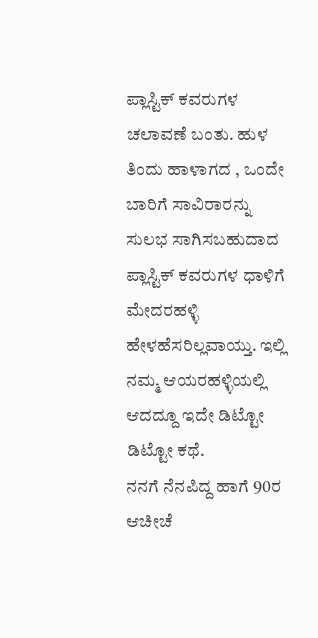ಪ್ಲಾಸ್ಟಿಕ್ ಕವರುಗಳ ಚಲಾವಣೆ ಬಂತು. ಹುಳ ತಿಂದು ಹಾಳಾಗದ , ಒಂದೇ ಬಾರಿಗೆ ಸಾವಿರಾರನ್ನು ಸುಲಭ ಸಾಗಿಸಬಹುದಾದ ಪ್ಲಾಸ್ಟಿಕ್ ಕವರುಗಳ ಧಾಳಿಗೆ ಮೇದರಹಳ್ಳಿ ಹೇಳಹೆಸರಿಲ್ಲವಾಯ್ತು. ಇಲ್ಲಿ ನಮ್ಮ ಆಯರಹಳ್ಳಿಯಲ್ಲಿ ಆದದ್ದೂ ಇದೇ ಡಿಟ್ಟೋ ಡಿಟ್ಟೋ ಕಥೆ.
ನನಗೆ ನೆನಪಿದ್ದ ಹಾಗೆ 90ರ ಆಚೀಚೆ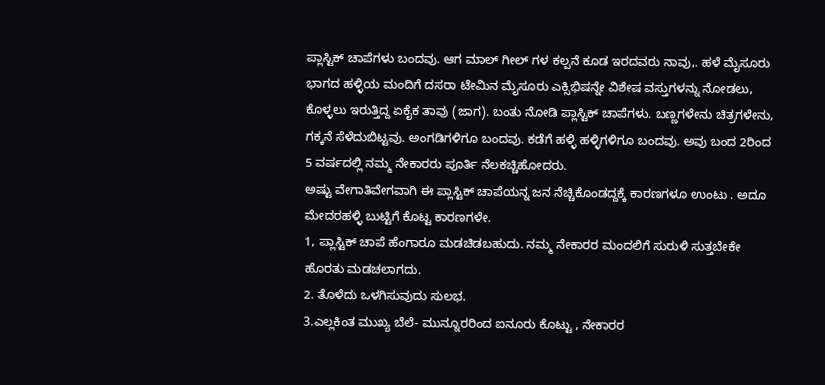ಪ್ಲಾಸ್ಟಿಕ್ ಚಾಪೆಗಳು ಬಂದವು. ಆಗ ಮಾಲ್ ಗೀಲ್ ಗಳ ಕಲ್ಪನೆ ಕೂಡ ಇರದವರು ನಾವು,. ಹಳೆ ಮೈಸೂರು ಭಾಗದ ಹಳ್ಳಿಯ ಮಂದಿಗೆ ದಸರಾ ಟೇಮಿನ ಮೈಸೂರು ಎಕ್ಸಿಭಿಷನ್ನೇ ವಿಶೇಷ ವಸ್ತುಗಳನ್ನು ನೋಡಲು, ಕೊಳ್ಳಲು ಇರುತ್ತಿದ್ದ ಏಕೈಕ ತಾವು (ಜಾಗ). ಬಂತು ನೋಡಿ ಪ್ಲಾಸ್ಟಿಕ್ ಚಾಪೆಗಳು. ಬಣ್ಣಗಳೇನು ಚಿತ್ರಗಳೇನು, ಗಕ್ಕನೆ ಸೆಳೆದುಬಿಟ್ಟವು. ಅಂಗಡಿಗಳಿಗೂ ಬಂದವು. ಕಡೆಗೆ ಹಳ್ಳಿ ಹಳ್ಳಿಗಳಿಗೂ ಬಂದವು. ಅವು ಬಂದ 2ರಿಂದ 5 ವರ್ಷದಲ್ಲಿ ನಮ್ಮ ನೇಕಾರರು ಪೂರ್ತಿ ನೆಲಕಚ್ಚಿಹೋದರು.
ಅಷ್ಟು ವೇಗಾತಿವೇಗವಾಗಿ ಈ ಪ್ಲಾಸ್ಟಿಕ್ ಚಾಪೆಯನ್ನ ಜನ ನೆಚ್ಚಿಕೊಂಡದ್ದಕ್ಕೆ ಕಾರಣಗಳೂ ಉಂಟು . ಅದೂ ಮೇದರಹಳ್ಳಿ ಬುಟ್ಟಿಗೆ ಕೊಟ್ಟ ಕಾರಣಗಳೇ.
1, ಪ್ಲಾಸ್ಟಿಕ್ ಚಾಪೆ ಹೆಂಗಾರೂ ಮಡಚಿಡಬಹುದು. ನಮ್ಮ ನೇಕಾರರ ಮಂದಲಿಗೆ ಸುರುಳಿ ಸುತ್ತಬೇಕೇ ಹೊರತು ಮಡಚಲಾಗದು.
2. ತೊಳೆದು ಒಳಗಿಸುವುದು ಸುಲಭ.
3.ಎಲ್ಲಕಿಂತ ಮುಖ್ಯ ಬೆಲೆ- ಮುನ್ನೂರರಿಂದ ಐನೂರು ಕೊಟ್ಟು , ನೇಕಾರರ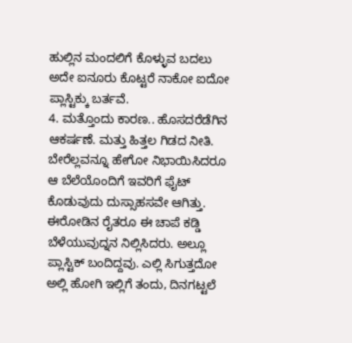ಹುಲ್ಲಿನ ಮಂದಲಿಗೆ ಕೊಳ್ಳುವ ಬದಲು ಅದೇ ಐನೂರು ಕೊಟ್ಟರೆ ನಾಕೋ ಐದೋ ಪ್ಲಾಸ್ಟಿಕ್ಕು ಬರ್ತವೆ.
4. ಮತ್ತೊಂದು ಕಾರಣ.. ಹೊಸದರೆಡೆಗಿನ ಆಕರ್ಷಣೆ. ಮತ್ತು ಹಿತ್ತಲ ಗಿಡದ ನೀತಿ.
ಬೇರೆಲ್ಲವನ್ನೂ ಹೇಗೋ ನಿಭಾಯಿಸಿದರೂ ಆ ಬೆಲೆಯೊಂದಿಗೆ ಇವರಿಗೆ ಫೈಟ್ ಕೊಡುವುದು ದುಸ್ಸಾಹಸವೇ ಆಗಿತ್ತು. ಈರೋಡಿನ ರೈತರೂ ಈ ಚಾಪೆ ಕಡ್ಡಿ ಬೆಳೆಯುವುದ್ನನ ನಿಲ್ಲಿಸಿದರು. ಅಲ್ಲೂ ಪ್ಲಾಸ್ಟಿಕ್ ಬಂದಿದ್ದವು. ಎಲ್ಲಿ ಸಿಗುತ್ತದೋ ಅಲ್ಲಿ ಹೋಗಿ ಇಲ್ಲಿಗೆ ತಂದು, ದಿನಗಟ್ಟಲೆ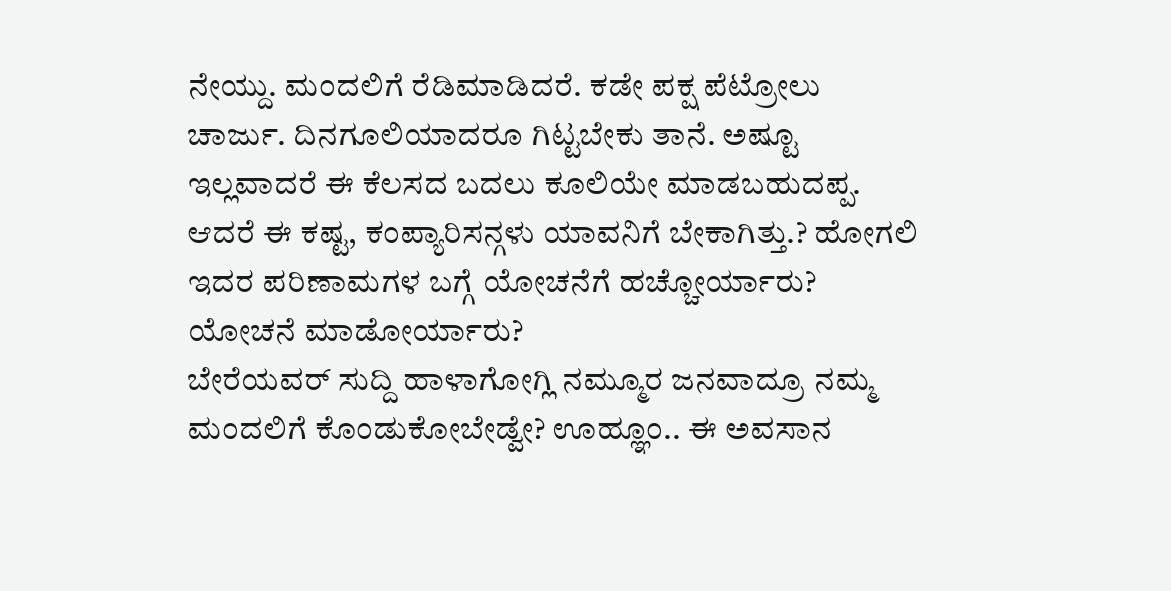ನೇಯ್ದು. ಮಂದಲಿಗೆ ರೆಡಿಮಾಡಿದರೆ. ಕಡೇ ಪಕ್ಷ ಪೆಟ್ರೋಲು ಚಾರ್ಜು. ದಿನಗೂಲಿಯಾದರೂ ಗಿಟ್ಟಬೇಕು ತಾನೆ. ಅಷ್ಟೂ ಇಲ್ಲವಾದರೆ ಈ ಕೆಲಸದ ಬದಲು ಕೂಲಿಯೇ ಮಾಡಬಹುದಪ್ಪ. ಆದರೆ ಈ ಕಷ್ಟ, ಕಂಪ್ಯಾರಿಸನ್ಗಳು ಯಾವನಿಗೆ ಬೇಕಾಗಿತ್ತು.? ಹೋಗಲಿ ಇದರ ಪರಿಣಾಮಗಳ ಬಗ್ಗೆ ಯೋಚನೆಗೆ ಹಚ್ಚೋರ್ಯಾರು? ಯೋಚನೆ ಮಾಡೋರ್ಯಾರು?
ಬೇರೆಯವರ್ ಸುದ್ದಿ ಹಾಳಾಗೋಗ್ಲಿ ನಮ್ಮೂರ ಜನವಾದ್ರೂ ನಮ್ಮ ಮಂದಲಿಗೆ ಕೊಂಡುಕೋಬೇಡ್ವೇ? ಊಹ್ಞೂಂ.. ಈ ಅವಸಾನ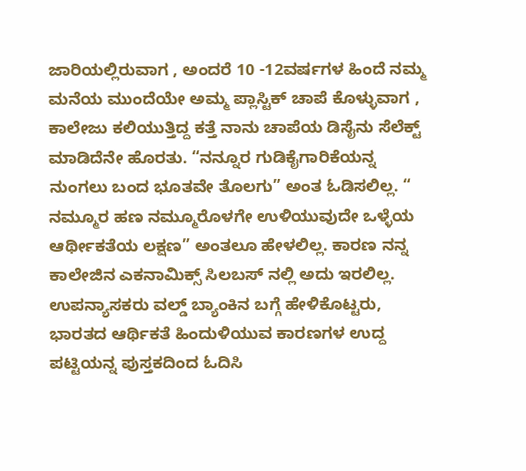ಜಾರಿಯಲ್ಲಿರುವಾಗ , ಅಂದರೆ 10 -12ವರ್ಷಗಳ ಹಿಂದೆ ನಮ್ಮ ಮನೆಯ ಮುಂದೆಯೇ ಅಮ್ಮ ಪ್ಲಾಸ್ಟಿಕ್ ಚಾಪೆ ಕೊಳ್ಳುವಾಗ , ಕಾಲೇಜು ಕಲಿಯುತ್ತಿದ್ದ ಕತ್ತೆ ನಾನು ಚಾಪೆಯ ಡಿಸೈನು ಸೆಲೆಕ್ಟ್ ಮಾಡಿದೆನೇ ಹೊರತು. “ನನ್ನೂರ ಗುಡಿಕೈಗಾರಿಕೆಯನ್ನ ನುಂಗಲು ಬಂದ ಭೂತವೇ ತೊಲಗು” ಅಂತ ಓಡಿಸಲಿಲ್ಲ. “ ನಮ್ಮೂರ ಹಣ ನಮ್ಮೂರೊಳಗೇ ಉಳಿಯುವುದೇ ಒಳ್ಳೆಯ ಆರ್ಥೀಕತೆಯ ಲಕ್ಷಣ” ಅಂತಲೂ ಹೇಳಲಿಲ್ಲ. ಕಾರಣ ನನ್ನ ಕಾಲೇಜಿನ ಎಕನಾಮಿಕ್ಸ್ ಸಿಲಬಸ್ ನಲ್ಲಿ ಅದು ಇರಲಿಲ್ಲ. ಉಪನ್ಯಾಸಕರು ವಲ್ಡ್ ಬ್ಯಾಂಕಿನ ಬಗ್ಗೆ ಹೇಳಿಕೊಟ್ಟರು, ಭಾರತದ ಆರ್ಥಿಕತೆ ಹಿಂದುಳಿಯುವ ಕಾರಣಗಳ ಉದ್ದ ಪಟ್ಟಿಯನ್ನ ಪುಸ್ತಕದಿಂದ ಓದಿಸಿ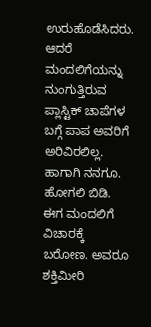ಉರುಹೊಡೆಸಿದರು. ಆದರೆ ಮಂದಲಿಗೆಯನ್ನು ನುಂಗುತ್ತಿರುವ ಪ್ಲಾಸ್ಟಿಕ್ ಚಾಪೆಗಳ ಬಗ್ಗೆ ಪಾಪ ಅವರಿಗೆ ಅರಿವಿರಲಿಲ್ಲ. ಹಾಗಾಗಿ ನನಗೂ.
ಹೋಗಲಿ ಬಿಡಿ. ಈಗ ಮಂದಲಿಗೆ ವಿಚಾರಕ್ಕೆ ಬರೋಣ. ಅವರೂ ಶಕ್ತಿಮೀರಿ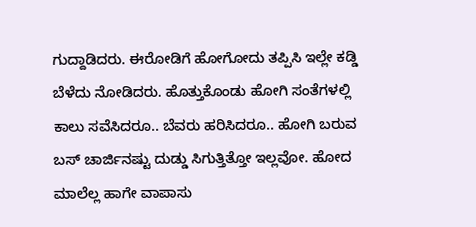ಗುದ್ದಾಡಿದರು. ಈರೋಡಿಗೆ ಹೋಗೋದು ತಪ್ಪಿಸಿ ಇಲ್ಲೇ ಕಡ್ಡಿ ಬೆಳೆದು ನೋಡಿದರು. ಹೊತ್ತುಕೊಂಡು ಹೋಗಿ ಸಂತೆಗಳಲ್ಲಿ ಕಾಲು ಸವೆಸಿದರೂ.. ಬೆವರು ಹರಿಸಿದರೂ.. ಹೋಗಿ ಬರುವ ಬಸ್ ಚಾರ್ಜಿನಷ್ಟು ದುಡ್ಡು ಸಿಗುತ್ತಿತ್ತೋ ಇಲ್ಲವೋ. ಹೋದ ಮಾಲೆಲ್ಲ ಹಾಗೇ ವಾಪಾಸು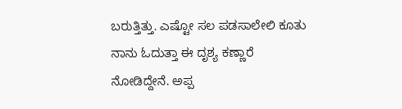ಬರುತ್ತಿತ್ತು. ಎಷ್ಟೋ ಸಲ ಪಡಸಾಲೇಲಿ ಕೂತು ನಾನು ಓದುತ್ತಾ ಈ ದೃಶ್ಯ ಕಣ್ಣಾರೆ ನೋಡಿದ್ದೇನೆ. ಅಪ್ಪ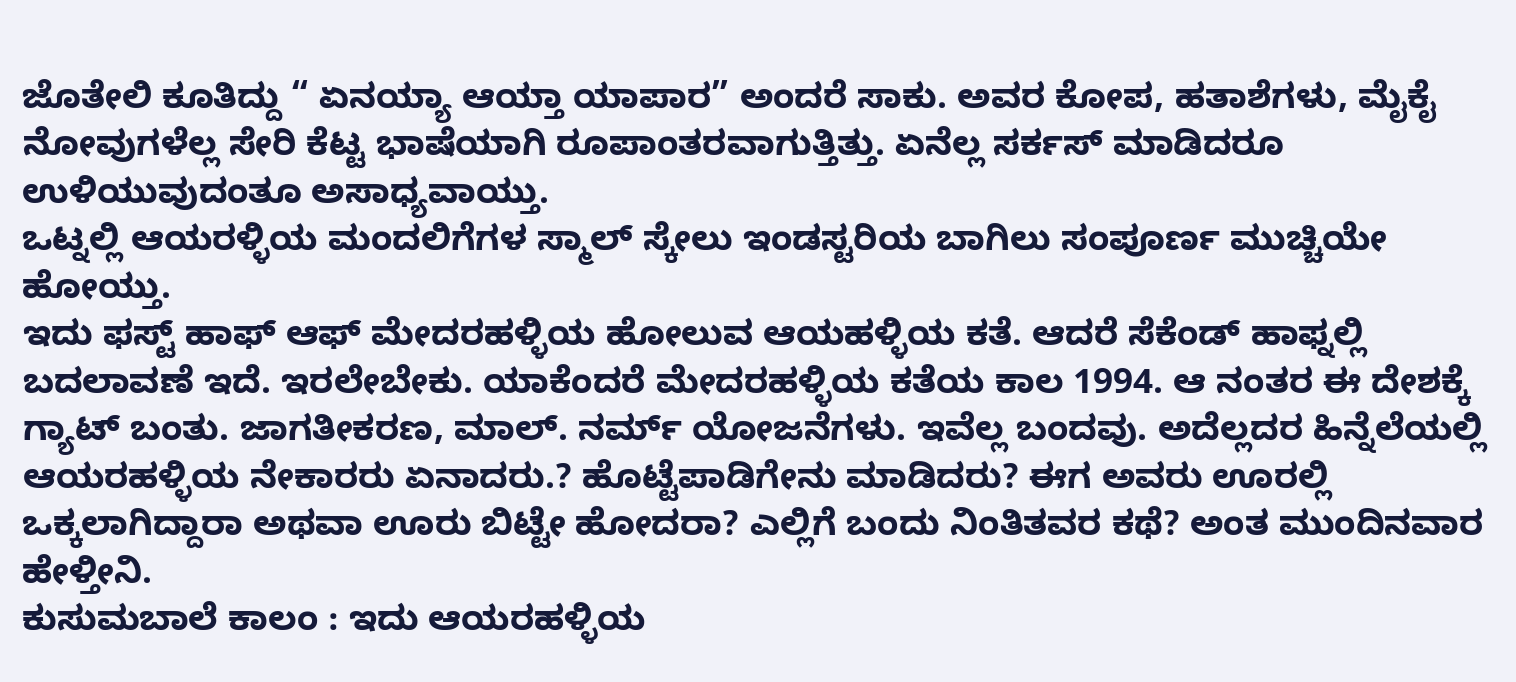ಜೊತೇಲಿ ಕೂತಿದ್ದು “ ಏನಯ್ಯಾ ಆಯ್ತಾ ಯಾಪಾರ” ಅಂದರೆ ಸಾಕು. ಅವರ ಕೋಪ, ಹತಾಶೆಗಳು, ಮೈಕೈ ನೋವುಗಳೆಲ್ಲ ಸೇರಿ ಕೆಟ್ಟ ಭಾಷೆಯಾಗಿ ರೂಪಾಂತರವಾಗುತ್ತಿತ್ತು. ಏನೆಲ್ಲ ಸರ್ಕಸ್ ಮಾಡಿದರೂ ಉಳಿಯುವುದಂತೂ ಅಸಾಧ್ಯವಾಯ್ತು.
ಒಟ್ನಲ್ಲಿ ಆಯರಳ್ಳಿಯ ಮಂದಲಿಗೆಗಳ ಸ್ಮಾಲ್ ಸ್ಕೇಲು ಇಂಡಸ್ಟರಿಯ ಬಾಗಿಲು ಸಂಪೂರ್ಣ ಮುಚ್ಚಿಯೇ ಹೋಯ್ತು.
ಇದು ಫಸ್ಟ್ ಹಾಫ್ ಆಫ್ ಮೇದರಹಳ್ಳಿಯ ಹೋಲುವ ಆಯಹಳ್ಳಿಯ ಕತೆ. ಆದರೆ ಸೆಕೆಂಡ್ ಹಾಫ್ನಲ್ಲಿ ಬದಲಾವಣೆ ಇದೆ. ಇರಲೇಬೇಕು. ಯಾಕೆಂದರೆ ಮೇದರಹಳ್ಳಿಯ ಕತೆಯ ಕಾಲ 1994. ಆ ನಂತರ ಈ ದೇಶಕ್ಕೆ ಗ್ಯಾಟ್ ಬಂತು. ಜಾಗತೀಕರಣ, ಮಾಲ್. ನರ್ಮ್ ಯೋಜನೆಗಳು. ಇವೆಲ್ಲ ಬಂದವು. ಅದೆಲ್ಲದರ ಹಿನ್ನೆಲೆಯಲ್ಲಿ ಆಯರಹಳ್ಳಿಯ ನೇಕಾರರು ಏನಾದರು.? ಹೊಟ್ಟೆಪಾಡಿಗೇನು ಮಾಡಿದರು? ಈಗ ಅವರು ಊರಲ್ಲಿ ಒಕ್ಕಲಾಗಿದ್ದಾರಾ ಅಥವಾ ಊರು ಬಿಟ್ಟೇ ಹೋದರಾ? ಎಲ್ಲಿಗೆ ಬಂದು ನಿಂತಿತವರ ಕಥೆ? ಅಂತ ಮುಂದಿನವಾರ ಹೇಳ್ತೀನಿ.
ಕುಸುಮಬಾಲೆ ಕಾಲಂ : ಇದು ಆಯರಹಳ್ಳಿಯ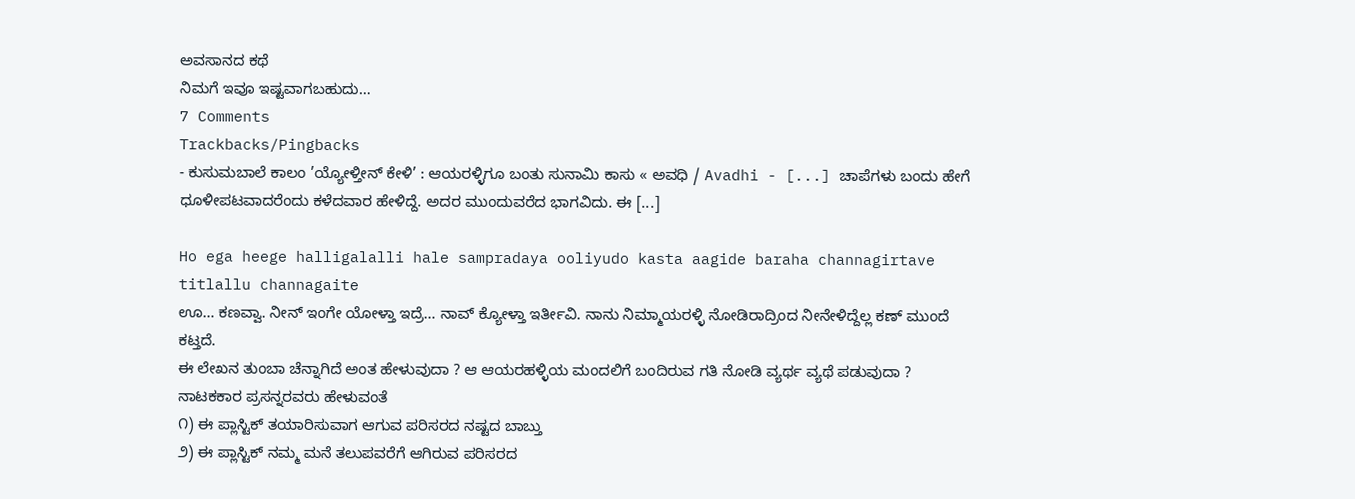ಅವಸಾನದ ಕಥೆ
ನಿಮಗೆ ಇವೂ ಇಷ್ಟವಾಗಬಹುದು…
7 Comments
Trackbacks/Pingbacks
- ಕುಸುಮಬಾಲೆ ಕಾಲಂ ’ಯ್ಯೋಳ್ತೀನ್ ಕೇಳಿ’ : ಆಯರಳ್ಳಿಗೂ ಬಂತು ಸುನಾಮಿ ಕಾಸು « ಅವಧಿ / Avadhi - [...] ಚಾಪೆಗಳು ಬಂದು ಹೇಗೆ ಧೂಳೀಪಟವಾದರೆಂದು ಕಳೆದವಾರ ಹೇಳಿದ್ದೆ. ಅದರ ಮುಂದುವರೆದ ಭಾಗವಿದು. ಈ [...]

Ho ega heege halligalalli hale sampradaya ooliyudo kasta aagide baraha channagirtave titlallu channagaite
ಊ… ಕಣವ್ವಾ. ನೀನ್ ಇಂಗೇ ಯೋಳ್ತಾ ಇದ್ರೆ… ನಾವ್ ಕ್ಯೋಳ್ತಾ ಇರ್ತೀವಿ. ನಾನು ನಿಮ್ಮಾಯರಳ್ಳಿ ನೋಡಿರಾದ್ರಿಂದ ನೀನೇಳಿದ್ದೆಲ್ಲ ಕಣ್ ಮುಂದೆ ಕಟ್ತದೆ.
ಈ ಲೇಖನ ತುಂಬಾ ಚೆನ್ನಾಗಿದೆ ಅಂತ ಹೇಳುವುದಾ ? ಆ ಆಯರಹಳ್ಳಿಯ ಮಂದಲಿಗೆ ಬಂದಿರುವ ಗತಿ ನೋಡಿ ವ್ಯರ್ಥ ವ್ಯಥೆ ಪಡುವುದಾ ?
ನಾಟಕಕಾರ ಪ್ರಸನ್ನರವರು ಹೇಳುವಂತೆ
೧) ಈ ಪ್ಲಾಸ್ಟಿಕ್ ತಯಾರಿಸುವಾಗ ಆಗುವ ಪರಿಸರದ ನಷ್ಟದ ಬಾಬ್ತು
೨) ಈ ಪ್ಲಾಸ್ಟಿಕ್ ನಮ್ಮ ಮನೆ ತಲುಪವರೆಗೆ ಆಗಿರುವ ಪರಿಸರದ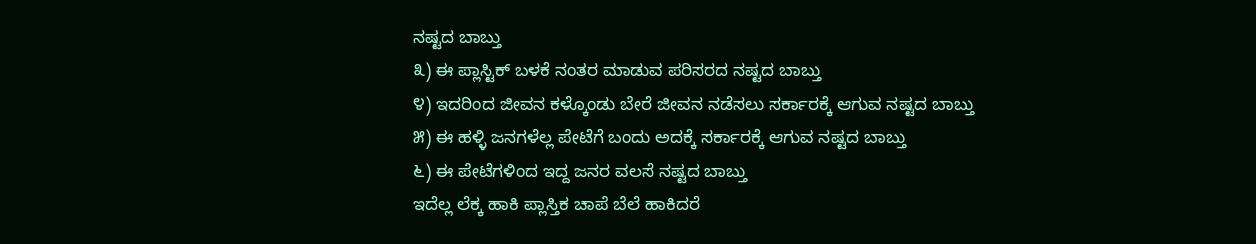ನಷ್ಟದ ಬಾಬ್ತು
೩) ಈ ಪ್ಲಾಸ್ಟಿಕ್ ಬಳಕೆ ನಂತರ ಮಾಡುವ ಪರಿಸರದ ನಷ್ಟದ ಬಾಬ್ತು
೪) ಇದರಿಂದ ಜೀವನ ಕಳ್ಕೊಂಡು ಬೇರೆ ಜೀವನ ನಡೆಸಲು ಸರ್ಕಾರಕ್ಕೆ ಆಗುವ ನಷ್ಟದ ಬಾಬ್ತು
೫) ಈ ಹಳ್ಳಿ ಜನಗಳೆಲ್ಲ ಪೇಟೆಗೆ ಬಂದು ಅದಕ್ಕೆ ಸರ್ಕಾರಕ್ಕೆ ಆಗುವ ನಷ್ಟದ ಬಾಬ್ತು
೬) ಈ ಪೇಟೆಗಳಿಂದ ಇದ್ದ ಜನರ ವಲಸೆ ನಷ್ಟದ ಬಾಬ್ತು
ಇದೆಲ್ಲ ಲೆಕ್ಕ ಹಾಕಿ ಪ್ಲಾಸ್ತಿಕ ಚಾಪೆ ಬೆಲೆ ಹಾಕಿದರೆ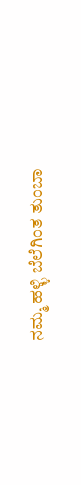ನಮ್ಮ ಹಳ್ಳಿ ಬೆಲೆಗಿಂತ ತುಂಬಾ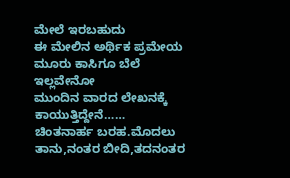ಮೇಲೆ ಇರಬಹುದು
ಈ ಮೇಲಿನ ಅರ್ಥಿಕ ಪ್ರಮೇಯ ಮೂರು ಕಾಸಿಗೂ ಬೆಲೆ ಇಲ್ಲವೇನೋ
ಮುಂದಿನ ವಾರದ ಲೇಖನಕ್ಕೆ ಕಾಯುತ್ತಿದ್ದೇನೆ……
ಚಿಂತನಾರ್ಹ ಬರಹ.ಮೊದಲು ತಾನು,ನಂತರ ಬೀದಿ,ತದನಂತರ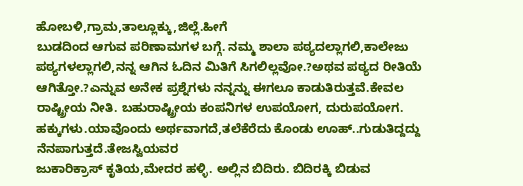ಹೋಬಳಿ,ಗ್ರಾಮ,ತಾಲ್ಲೂಕ್ಕು,ಜಿಲ್ಲೆ.ಹೀಗೆ
ಬುಡದಿಂದ ಆಗುವ ಪರಿಣಾಮಗಳ ಬಗ್ಗೆ. ನಮ್ಮ ಶಾಲಾ ಪಠ್ಯದಲ್ಲಾಗಲಿ,ಕಾಲೇಜು ಪಠ್ಯಗಳಲ್ಲಾಗಲಿ,ನನ್ನ ಆಗಿನ ಓದಿನ ಮಿತಿಗೆ ಸಿಗಲಿಲ್ಲವೋ.?ಅಥವ ಪಠ್ಯದ ರೀತಿಯೆ ಆಗಿತ್ತೋ.?ಎನ್ನುವ ಅನೇಕ ಪ್ರಶ್ನೆಗಳು ನನ್ನನ್ನು ಈಗಲೂ ಕಾಡುತಿರುತ್ತವೆ.ಕೇವಲ ರಾಷ್ಟ್ರೀಯ ನೀತಿ. ಬಹುರಾಷ್ಟ್ರೀಯ ಕಂಪನಿಗಳ ಉಪಯೋಗ, ದುರುಪಯೋಗ. ಹಕ್ಕುಗಳು.ಯಾವೊಂದು ಅರ್ಥವಾಗದೆ,ತಲೆಕೆರೆದು ಕೊಂಡು ಊಹ್..ಗುಡುತಿದ್ದದ್ದು ನೆನಪಾಗುತ್ತದೆ.ತೇಜಸ್ವಿಯವರ
ಜುಕಾರಿಕ್ರಾಸ್ ಕೃತಿಯ,ಮೇದರ ಹಳ್ಳಿ. ಅಲ್ಲಿನ ಬಿದಿರು. ಬಿದಿರಕ್ಕಿ ಬಿಡುವ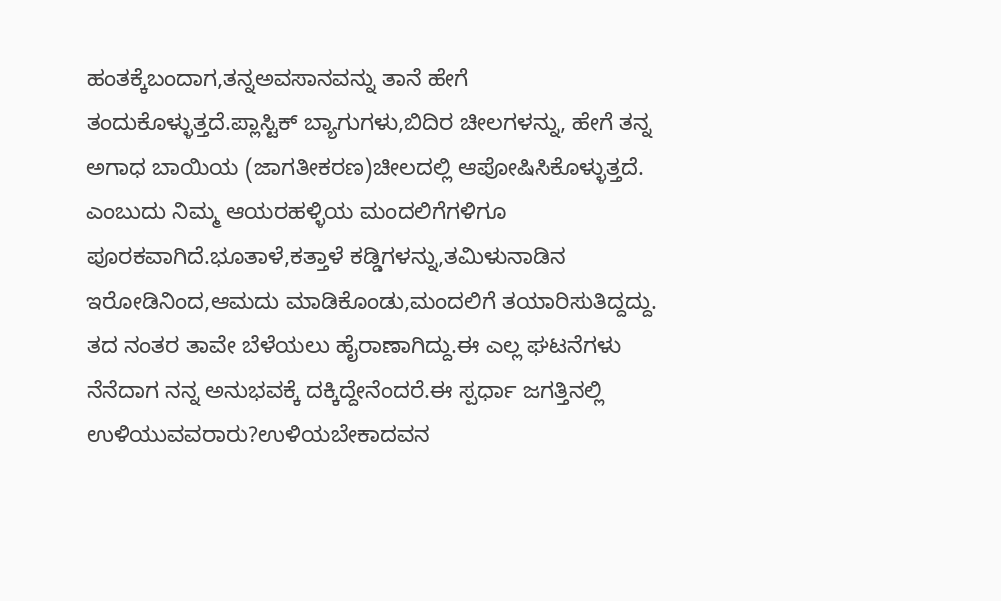ಹಂತಕ್ಕೆಬಂದಾಗ,ತನ್ನಅವಸಾನವನ್ನು ತಾನೆ ಹೇಗೆ ತಂದುಕೊಳ್ಳುತ್ತದೆ.ಪ್ಲಾಸ್ಟಿಕ್ ಬ್ಯಾಗುಗಳು,ಬಿದಿರ ಚೀಲಗಳನ್ನು, ಹೇಗೆ ತನ್ನ ಅಗಾಧ ಬಾಯಿಯ (ಜಾಗತೀಕರಣ)ಚೀಲದಲ್ಲಿ ಆಪೋಷಿಸಿಕೊಳ್ಳುತ್ತದೆ. ಎಂಬುದು ನಿಮ್ಮ ಆಯರಹಳ್ಳಿಯ ಮಂದಲಿಗೆಗಳಿಗೂ ಪೂರಕವಾಗಿದೆ.ಭೂತಾಳೆ,ಕತ್ತಾಳೆ ಕಡ್ಡಿಗಳನ್ನು,ತಮಿಳುನಾಡಿನ
ಇರೋಡಿನಿಂದ,ಆಮದು ಮಾಡಿಕೊಂಡು,ಮಂದಲಿಗೆ ತಯಾರಿಸುತಿದ್ದದ್ದು. ತದ ನಂತರ ತಾವೇ ಬೆಳೆಯಲು ಹೈರಾಣಾಗಿದ್ದು.ಈ ಎಲ್ಲ ಘಟನೆಗಳು ನೆನೆದಾಗ ನನ್ನ ಅನುಭವಕ್ಕೆ ದಕ್ಕಿದ್ದೇನೆಂದರೆ.ಈ ಸ್ಪರ್ಧಾ ಜಗತ್ತಿನಲ್ಲಿ ಉಳಿಯುವವರಾರು?ಉಳಿಯಬೇಕಾದವನ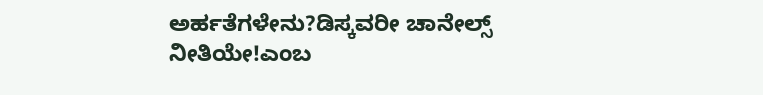ಅರ್ಹತೆಗಳೇನು?ಡಿಸ್ಕವರೀ ಚಾನೇಲ್ಸ್ ನೀತಿಯೇ!ಎಂಬ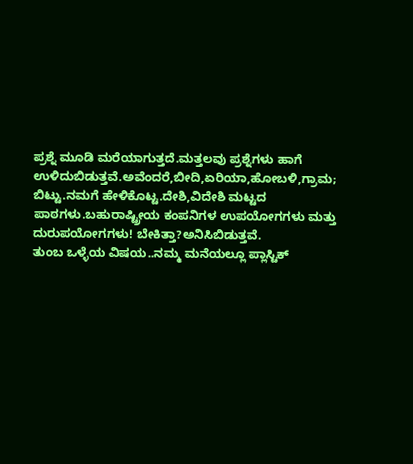ಪ್ರಶ್ನೆ ಮೂಡಿ ಮರೆಯಾಗುತ್ತದೆ.ಮತ್ತಲವು ಪ್ರಶ್ನೆಗಳು ಹಾಗೆ ಉಳಿದುಬಿಡುತ್ತವೆ.ಅವೆಂದರೆ,ಬೀದಿ,ಏರಿಯಾ,ಹೋಬಳಿ,ಗ್ರಾಮ; ಬಿಟ್ಟು.ನಮಗೆ ಹೇಳಿಕೊಟ್ಟ.ದೇಶಿ,ವಿದೇಶಿ ಮಟ್ಟದ ಪಾಠಗಳು.ಬಹುರಾಷ್ಟ್ರೀಯ ಕಂಪನಿಗಳ ಉಪಯೋಗಗಳು ಮತ್ತು ದುರುಪಯೋಗಗಳು! ಬೇಕಿತ್ತಾ?ಅನಿಸಿಬಿಡುತ್ತವೆ.
ತುಂಬ ಒಳ್ಳೆಯ ವಿಷಯ..ನಮ್ಮ ಮನೆಯಲ್ಲೂ ಪ್ಲಾಸ್ಟಿಕ್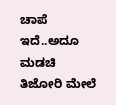ಚಾಪೆ ಇದೆ..ಅದೂ ಮಡಚಿ
ತಿಜೋರಿ ಮೇಲೆ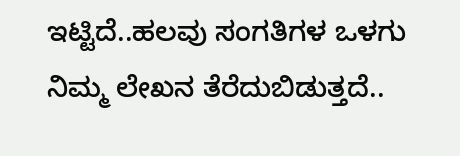ಇಟ್ಟಿದೆ..ಹಲವು ಸಂಗತಿಗಳ ಒಳಗು ನಿಮ್ಮ ಲೇಖನ ತೆರೆದುಬಿಡುತ್ತದೆ..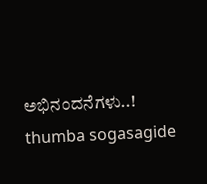ಅಭಿನಂದನೆಗಳು..!
thumba sogasagide